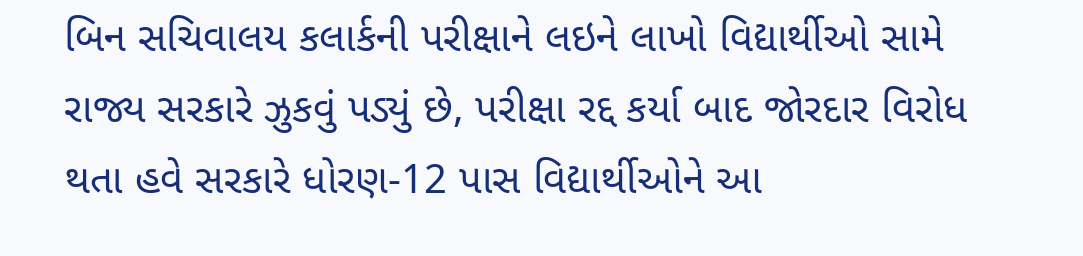બિન સચિવાલય કલાર્કની પરીક્ષાને લઇને લાખો વિદ્યાર્થીઓ સામે રાજ્ય સરકારે ઝુકવું પડ્યું છે, પરીક્ષા રદ્દ કર્યા બાદ જોરદાર વિરોધ થતા હવે સરકારે ધોરણ-12 પાસ વિદ્યાર્થીઓને આ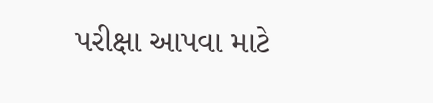પરીક્ષા આપવા માટે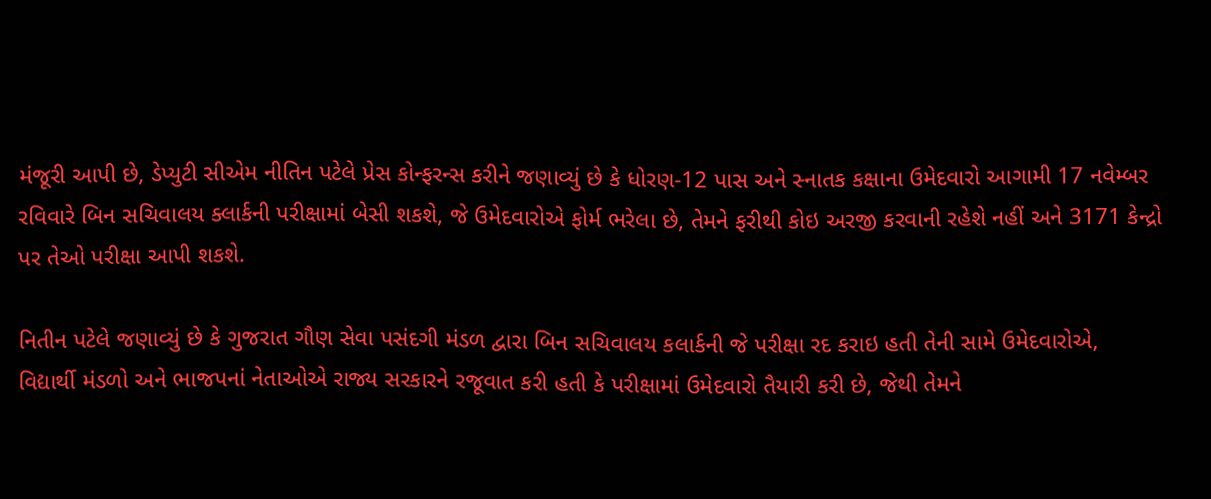મંજૂરી આપી છે, ડેપ્યુટી સીએમ નીતિન પટેલે પ્રેસ કોન્ફરન્સ કરીને જણાવ્યું છે કે ધોરણ-12 પાસ અને સ્નાતક કક્ષાના ઉમેદવારો આગામી 17 નવેમ્બર રવિવારે બિન સચિવાલય ક્લાર્કની પરીક્ષામાં બેસી શકશે, જે ઉમેદવારોએ ફોર્મ ભરેલા છે, તેમને ફરીથી કોઇ અરજી કરવાની રહેશે નહીં અને 3171 કેન્દ્રો પર તેઓ પરીક્ષા આપી શકશે.

નિતીન પટેલે જણાવ્યું છે કે ગુજરાત ગૌણ સેવા પસંદગી મંડળ દ્વારા બિન સચિવાલય કલાર્કની જે પરીક્ષા રદ કરાઇ હતી તેની સામે ઉમેદવારોએ, વિદ્યાર્થી મંડળો અને ભાજપનાં નેતાઓએ રાજ્ય સરકારને રજૂવાત કરી હતી કે પરીક્ષામાં ઉમેદવારો તૈયારી કરી છે, જેથી તેમને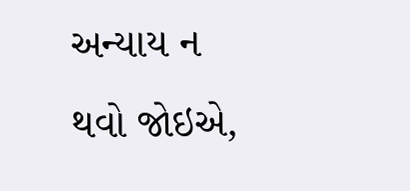અન્યાય ન થવો જોઇએ,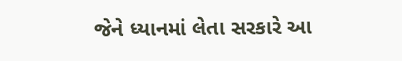જેને ધ્યાનમાં લેતા સરકારે આ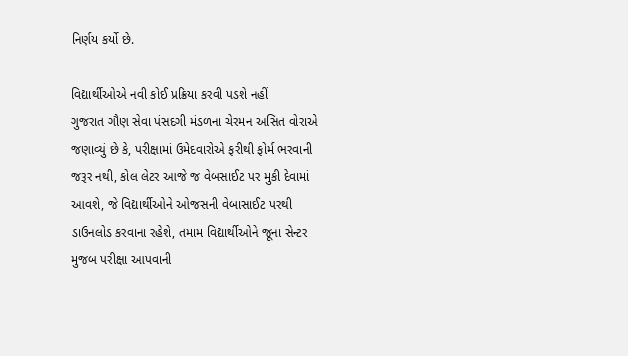નિર્ણય કર્યો છે.

વિદ્યાર્થીઓએ નવી કોઈ પ્રક્રિયા કરવી પડશે નહીં
ગુજરાત ગૌણ સેવા પંસદગી મંડળના ચેરમન અસિત વોરાએ જણાવ્યું છે કે, પરીક્ષામાં ઉમેદવારોએ ફરીથી ફોર્મ ભરવાની જરૂર નથી, કોલ લેટર આજે જ વેબસાઈટ પર મુકી દેવામાં આવશે, જે વિદ્યાર્થીઓને ઓજસની વેબાસાઈટ પરથી ડાઉનલોડ કરવાના રહેશે, તમામ વિદ્યાર્થીઓને જૂના સેન્ટર મુજબ પરીક્ષા આપવાની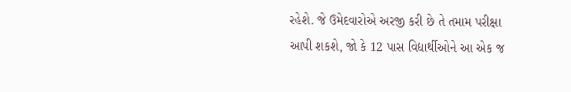રહેશે. જે ઉમેદવારોએ અરજી કરી છે તે તમામ પરીક્ષા આપી શકશે, જો કે 12 પાસ વિદ્યાર્થીઓને આ એક જ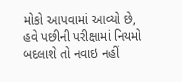મોકો આપવામાં આવ્યો છે, હવે પછીની પરીક્ષામાં નિયમો બદલાશે તો નવાઇ નહીં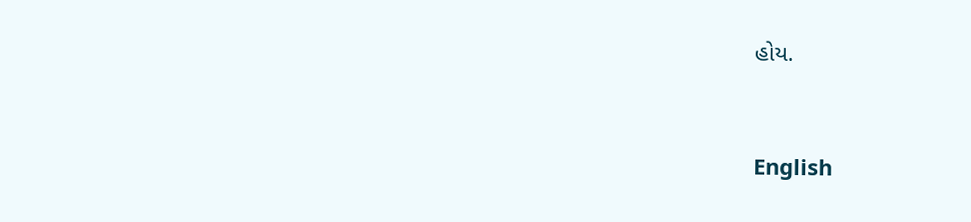હોય.


English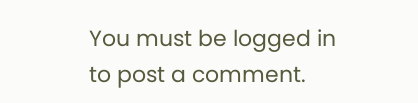You must be logged in to post a comment.